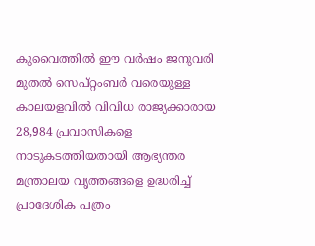കുവൈത്തിൽ ഈ വർഷം ജനുവരി മുതൽ സെപ്റ്റംബർ വരെയുള്ള കാലയളവിൽ വിവിധ രാജ്യക്കാരായ 28,984 പ്രവാസികളെ നാടുകടത്തിയതായി ആഭ്യന്തര മന്ത്രാലയ വൃത്തങ്ങളെ ഉദ്ധരിച്ച് പ്രാദേശിക പത്രം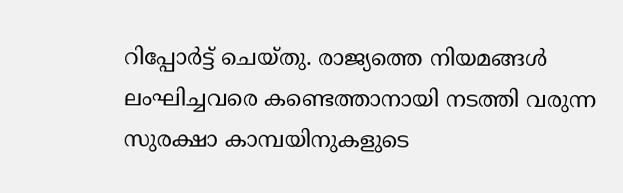റിപ്പോർട്ട് ചെയ്തു. രാജ്യത്തെ നിയമങ്ങൾ ലംഘിച്ചവരെ കണ്ടെത്താനായി നടത്തി വരുന്ന സുരക്ഷാ കാമ്പയിനുകളുടെ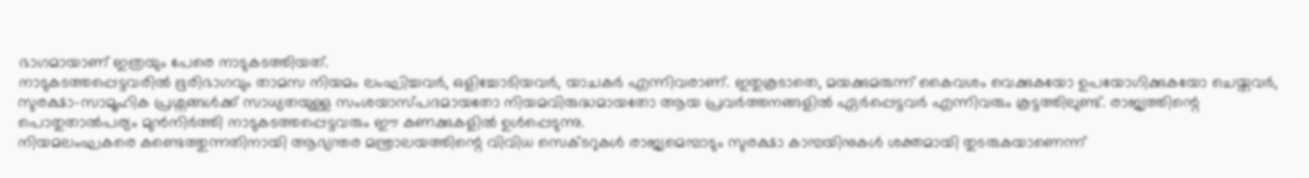ഭാഗമായാണ് ഇത്രയും പേരെ നാടുകടത്തിയത്.
നാടുകടത്തപ്പെട്ടവരിൽ ഭൂരിഭാഗവും താമസ നിയമം ലംഘിച്ചവർ, ഒളിച്ചോടിയവർ, യാചകർ എന്നിവരാണ്. ഇതുകൂടാതെ, മയക്കുമരുന്ന് കൈവശം വെക്കുകയോ ഉപയോഗിക്കുകയോ ചെയ്തവർ, സുരക്ഷാ-സാമൂഹിക പ്രശ്നങ്ങൾക്ക് സാധ്യതയുള്ള സംശയാസ്പദമായതോ നിയമവിരുദ്ധമായതോ ആയ പ്രവർത്തനങ്ങളിൽ ഏർപ്പെട്ടവർ എന്നിവരും കൂട്ടത്തിലുണ്ട്. രാജ്യത്തിന്റെ പൊതുതാൽപര്യം മുൻനിർത്തി നാടുകടത്തപ്പെട്ടവരും ഈ കണക്കുകളിൽ ഉൾപ്പെടുന്നു.
നിയമലംഘകരെ കണ്ടെത്തുന്നതിനായി ആഭ്യന്തര മന്ത്രാലയത്തിന്റെ വിവിധ സെക്ടറുകൾ രാജ്യമെമ്പാടും സുരക്ഷാ കാമ്പയിനുകൾ ശക്തമായി തുടരുകയാണെന്ന്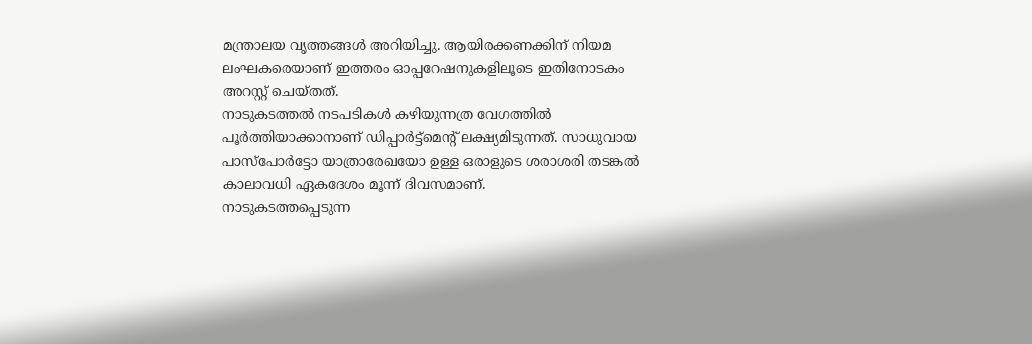മന്ത്രാലയ വൃത്തങ്ങൾ അറിയിച്ചു. ആയിരക്കണക്കിന് നിയമ ലംഘകരെയാണ് ഇത്തരം ഓപ്പറേഷനുകളിലൂടെ ഇതിനോടകം അറസ്റ്റ് ചെയ്തത്.
നാടുകടത്തൽ നടപടികൾ കഴിയുന്നത്ര വേഗത്തിൽ പൂർത്തിയാക്കാനാണ് ഡിപ്പാർട്ട്മെന്റ് ലക്ഷ്യമിടുന്നത്. സാധുവായ പാസ്പോർട്ടോ യാത്രാരേഖയോ ഉള്ള ഒരാളുടെ ശരാശരി തടങ്കൽ കാലാവധി ഏകദേശം മൂന്ന് ദിവസമാണ്.
നാടുകടത്തപ്പെടുന്ന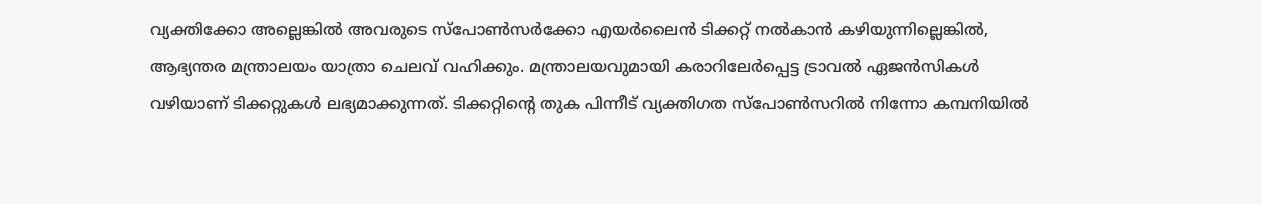വ്യക്തിക്കോ അല്ലെങ്കിൽ അവരുടെ സ്പോൺസർക്കോ എയർലൈൻ ടിക്കറ്റ് നൽകാൻ കഴിയുന്നില്ലെങ്കിൽ, ആഭ്യന്തര മന്ത്രാലയം യാത്രാ ചെലവ് വഹിക്കും. മന്ത്രാലയവുമായി കരാറിലേർപ്പെട്ട ട്രാവൽ ഏജൻസികൾ വഴിയാണ് ടിക്കറ്റുകൾ ലഭ്യമാക്കുന്നത്. ടിക്കറ്റിന്റെ തുക പിന്നീട് വ്യക്തിഗത സ്പോൺസറിൽ നിന്നോ കമ്പനിയിൽ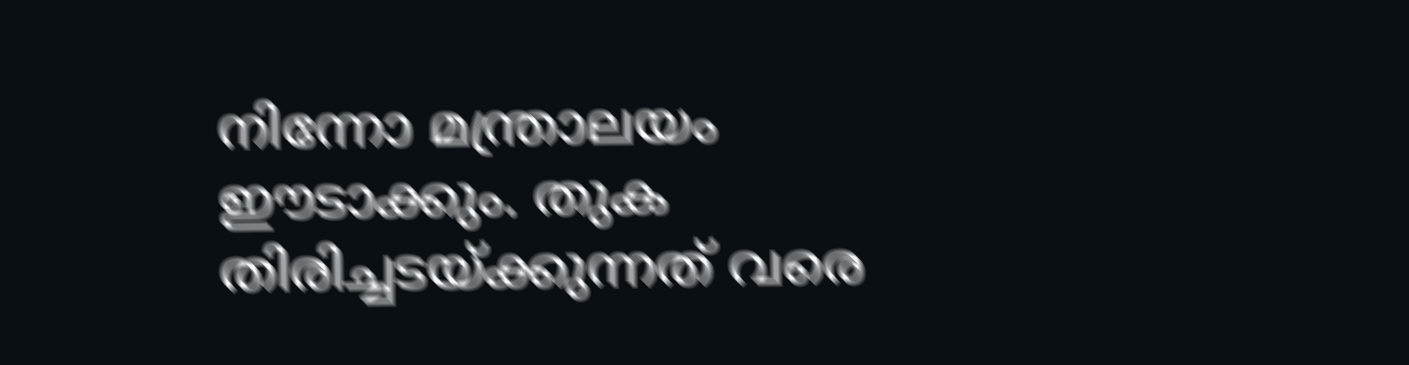നിന്നോ മന്ത്രാലയം ഈടാക്കും. തുക തിരിച്ചടയ്ക്കുന്നത് വരെ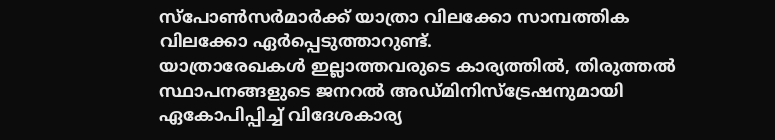സ്പോൺസർമാർക്ക് യാത്രാ വിലക്കോ സാമ്പത്തിക വിലക്കോ ഏർപ്പെടുത്താറുണ്ട്.
യാത്രാരേഖകൾ ഇല്ലാത്തവരുടെ കാര്യത്തിൽ, തിരുത്തൽ സ്ഥാപനങ്ങളുടെ ജനറൽ അഡ്മിനിസ്ട്രേഷനുമായി ഏകോപിപ്പിച്ച് വിദേശകാര്യ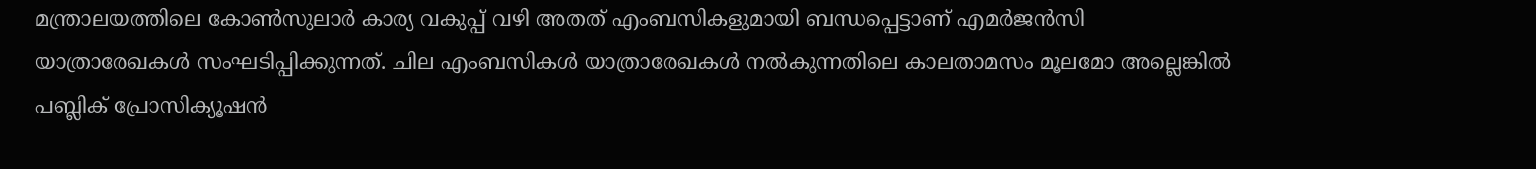മന്ത്രാലയത്തിലെ കോൺസുലാർ കാര്യ വകുപ്പ് വഴി അതത് എംബസികളുമായി ബന്ധപ്പെട്ടാണ് എമർജൻസി യാത്രാരേഖകൾ സംഘടിപ്പിക്കുന്നത്. ചില എംബസികൾ യാത്രാരേഖകൾ നൽകുന്നതിലെ കാലതാമസം മൂലമോ അല്ലെങ്കിൽ പബ്ലിക് പ്രോസിക്യൂഷൻ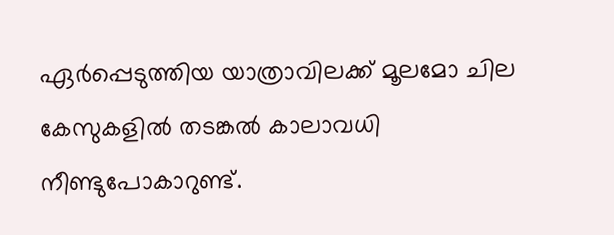ഏർപ്പെടുത്തിയ യാത്രാവിലക്ക് മൂലമോ ചില കേസുകളിൽ തടങ്കൽ കാലാവധി നീണ്ടുപോകാറുണ്ട്.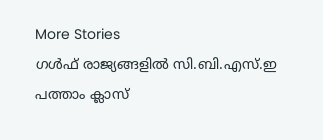More Stories
ഗൾഫ് രാജ്യങ്ങളിൽ സി.ബി.എസ്.ഇ പത്താം ക്ലാസ്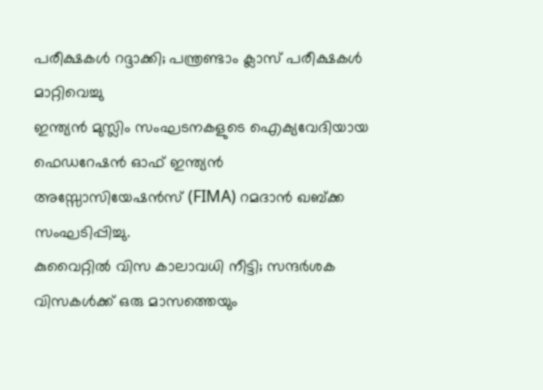പരീക്ഷകൾ റദ്ദാക്കി; പന്ത്രണ്ടാം ക്ലാസ് പരീക്ഷകൾ മാറ്റിവെച്ചു
ഇന്ത്യൻ മുസ്ലിം സംഘടനകളുടെ ഐക്യവേദിയായ ഫെഡറേഷൻ ഓഫ് ഇന്ത്യൻ അസ്സോസിയേഷൻസ് (FIMA) റമദാൻ ഖബ്ക്ക സംഘടിപ്പിച്ചു.
കുവൈറ്റിൽ വിസ കാലാവധി നീട്ടി; സന്ദർശക വിസകൾക്ക് ഒരു മാസത്തെയും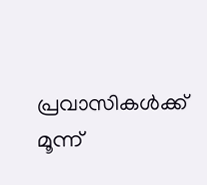പ്രവാസികൾക്ക് മൂന്ന്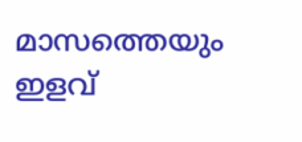മാസത്തെയും ഇളവ്